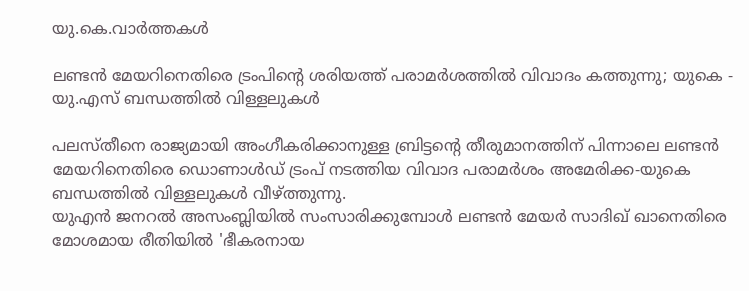യു.കെ.വാര്‍ത്തകള്‍

ലണ്ടന്‍ മേയറിനെതിരെ ട്രംപിന്റെ ശരിയത്ത് പരാമര്‍ശത്തില്‍ വിവാദം കത്തുന്നു; യുകെ - യു.എസ് ബന്ധത്തില്‍ വിള്ളലുകള്‍

പലസ്തീനെ രാജ്യമായി അംഗീകരിക്കാനുള്ള ബ്രിട്ടന്റെ തീരുമാനത്തിന് പിന്നാലെ ലണ്ടന്‍ മേയറിനെതിരെ ഡൊണാള്‍ഡ് ട്രംപ് നടത്തിയ വിവാദ പരാമര്‍ശം അമേരിക്ക-യുകെ ബന്ധത്തില്‍ വിള്ളലുകള്‍ വീഴ്ത്തുന്നു.
യുഎന്‍ ജനറല്‍ അസംബ്ലിയില്‍ സംസാരിക്കുമ്പോള്‍ ലണ്ടന്‍ മേയര്‍ സാദിഖ് ഖാനെതിരെ മോശമായ രീതിയില്‍ 'ഭീകരനായ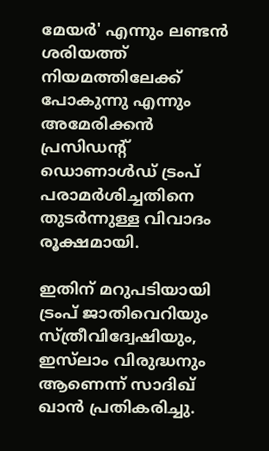മേയര്‍' എന്നും ലണ്ടന്‍ ശരിയത്ത് നിയമത്തിലേക്ക് പോകുന്നു എന്നും അമേരിക്കന്‍ പ്രസിഡന്റ് ഡൊണാള്‍ഡ് ട്രംപ് പരാമര്‍ശിച്ചതിനെ തുടര്‍ന്നുള്ള വിവാദം രൂക്ഷമായി.

ഇതിന് മറുപടിയായി ട്രംപ് ജാതിവെറിയും സ്ത്രീവിദ്വേഷിയും, ഇസ്‌ലാം വിരുദ്ധനും ആണെന്ന് സാദിഖ് ഖാന്‍ പ്രതികരിച്ചു.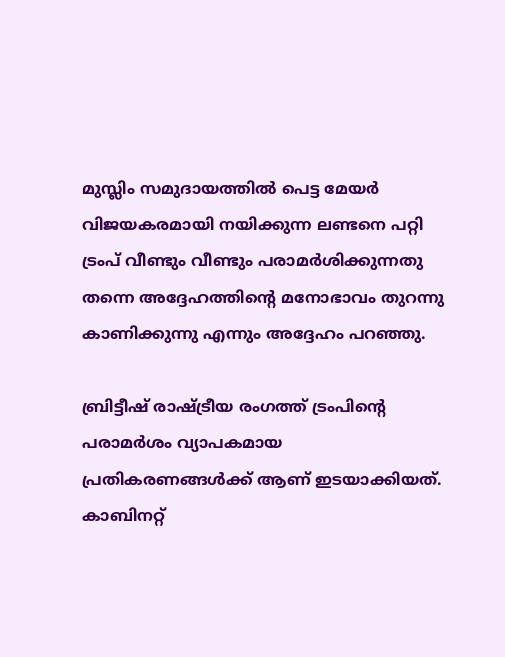മുസ്ലിം സമുദായത്തില്‍ പെട്ട മേയര്‍ വിജയകരമായി നയിക്കുന്ന ലണ്ടനെ പറ്റി ട്രംപ് വീണ്ടും വീണ്ടും പരാമര്‍ശിക്കുന്നതു തന്നെ അദ്ദേഹത്തിന്റെ മനോഭാവം തുറന്നു കാണിക്കുന്നു എന്നും അദ്ദേഹം പറഞ്ഞു.

ബ്രിട്ടീഷ് രാഷ്ട്രീയ രംഗത്ത് ട്രംപിന്റെ പരാമര്‍ശം വ്യാപകമായ പ്രതികരണങ്ങള്‍ക്ക് ആണ് ഇടയാക്കിയത്. കാബിനറ്റ്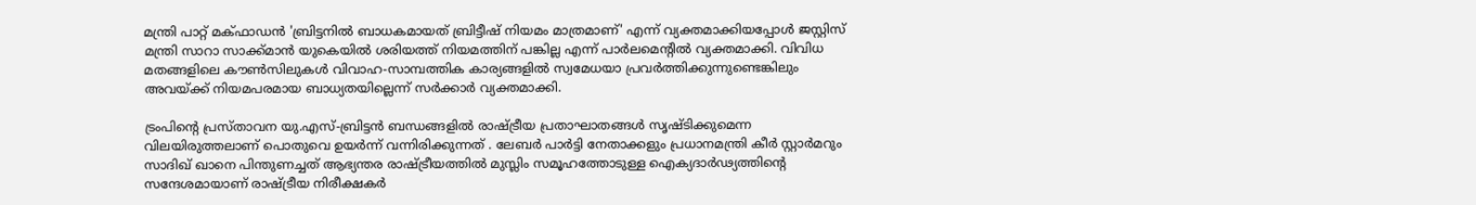മന്ത്രി പാറ്റ് മക്ഫാഡന്‍ 'ബ്രിട്ടനില്‍ ബാധകമായത് ബ്രിട്ടീഷ് നിയമം മാത്രമാണ്' എന്ന് വ്യക്തമാക്കിയപ്പോള്‍ ജസ്റ്റിസ് മന്ത്രി സാറാ സാക്ക്മാന്‍ യുകെയില്‍ ശരിയത്ത് നിയമത്തിന് പങ്കില്ല എന്ന് പാര്‍ലമെന്റില്‍ വ്യക്തമാക്കി. വിവിധ മതങ്ങളിലെ കൗണ്‍സിലുകള്‍ വിവാഹ-സാമ്പത്തിക കാര്യങ്ങളില്‍ സ്വമേധയാ പ്രവര്‍ത്തിക്കുന്നുണ്ടെങ്കിലും അവയ്ക്ക് നിയമപരമായ ബാധ്യതയില്ലെന്ന് സര്‍ക്കാര്‍ വ്യക്തമാക്കി.

ട്രംപിന്റെ പ്രസ്താവന യു.എസ്-ബ്രിട്ടന്‍ ബന്ധങ്ങളില്‍ രാഷ്ട്രീയ പ്രതാഘാതങ്ങള്‍ സൃഷ്ടിക്കുമെന്ന വിലയിരുത്തലാണ് പൊതുവെ ഉയര്‍ന്ന് വന്നിരിക്കുന്നത് . ലേബര്‍ പാര്‍ട്ടി നേതാക്കളും പ്രധാനമന്ത്രി കീര്‍ സ്റ്റാര്‍മറും സാദിഖ് ഖാനെ പിന്തുണച്ചത് ആഭ്യന്തര രാഷ്ട്രീയത്തില്‍ മുസ്ലിം സമൂഹത്തോടുള്ള ഐക്യദാര്‍ഢ്യത്തിന്റെ സന്ദേശമായാണ് രാഷ്ട്രീയ നിരീക്ഷകര്‍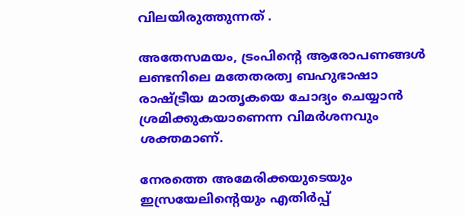വിലയിരുത്തുന്നത് .

അതേസമയം, ട്രംപിന്റെ ആരോപണങ്ങള്‍ ലണ്ടനിലെ മതേതരത്വ ബഹുഭാഷാ രാഷ്ട്രീയ മാതൃകയെ ചോദ്യം ചെയ്യാന്‍ ശ്രമിക്കുകയാണെന്ന വിമര്‍ശനവും ശക്തമാണ്.

നേരത്തെ അമേരിക്കയുടെയും ഇസ്രയേലിന്റെയും എതിര്‍പ്പ്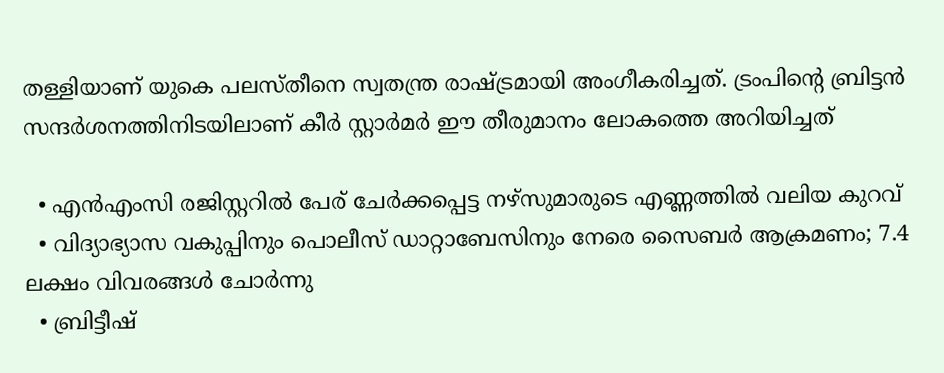തള്ളിയാണ് യുകെ പലസ്തീനെ സ്വതന്ത്ര രാഷ്ട്രമായി അംഗീകരിച്ചത്. ട്രംപിന്റെ ബ്രിട്ടന്‍ സന്ദര്‍ശനത്തിനിടയിലാണ് കീര്‍ സ്റ്റാര്‍മര്‍ ഈ തീരുമാനം ലോകത്തെ അറിയിച്ചത്

  • എന്‍എംസി രജിസ്റ്ററില്‍ പേര് ചേര്‍ക്കപ്പെട്ട നഴ്സുമാരുടെ എണ്ണത്തില്‍ വലിയ കുറവ്
  • വിദ്യാഭ്യാസ വകുപ്പിനും പൊലീസ് ഡാറ്റാബേസിനും നേരെ സൈബര്‍ ആക്രമണം; 7.4 ലക്ഷം വിവരങ്ങള്‍ ചോര്‍ന്നു
  • ബ്രിട്ടീഷ്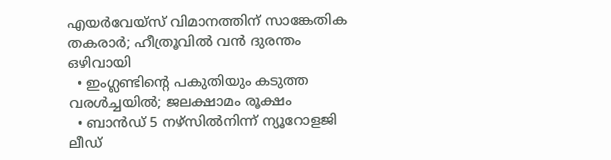എയര്‍വേയ്‌സ് വിമാനത്തിന് സാങ്കേതിക തകരാര്‍; ഹീത്രൂവില്‍ വന്‍ ദുരന്തം ഒഴിവായി
  • ഇംഗ്ലണ്ടിന്റെ പകുതിയും കടുത്ത വരള്‍ച്ചയില്‍; ജലക്ഷാമം രൂക്ഷം
  • ബാന്‍ഡ് 5 നഴ്‌സില്‍നിന്ന് ന്യൂറോളജി ലീഡ്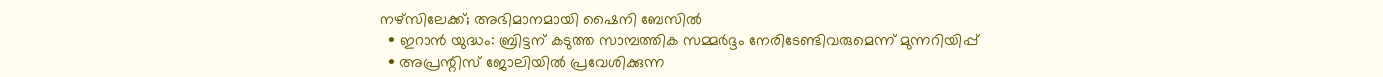നഴ്‌സിലേക്ക്; അഭിമാനമായി ഷൈനി ബേസില്‍
  • ഇറാന്‍ യുദ്ധം: ബ്രിട്ടന് കടുത്ത സാമ്പത്തിക സമ്മര്‍ദ്ദം നേരിടേണ്ടിവരുമെന്ന് മുന്നറിയിപ്പ്
  • അപ്രന്റിസ് ജോലിയില്‍ പ്രവേശിക്കുന്ന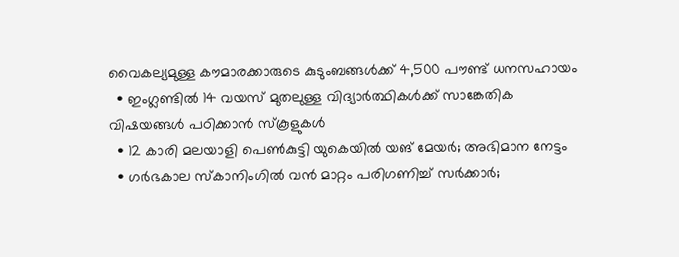വൈകല്യമുള്ള കൗമാരക്കാരുടെ കുടുംബങ്ങള്‍ക്ക് 4,500 പൗണ്ട് ധനസഹായം
  • ഇംഗ്ലണ്ടില്‍ 14 വയസ് മുതലുള്ള വിദ്യാര്‍ത്ഥികള്‍ക്ക് സാങ്കേതിക വിഷയങ്ങള്‍ പഠിക്കാന്‍ സ്കൂളുകള്‍
  • 12 കാരി മലയാളി പെണ്‍കുട്ടി യുകെയില്‍ യങ് മേയര്‍; അഭിമാന നേട്ടം
  • ഗര്‍ഭകാല സ്കാനിംഗില്‍ വന്‍ മാറ്റം പരിഗണിച്ച് സര്‍ക്കാര്‍;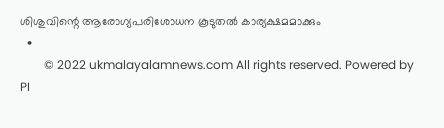ശിശുവിന്റെ ആരോഗ്യപരിശോധന കൂടുതല്‍ കാര്യക്ഷമമാക്കും
  •
        © 2022 ukmalayalamnews.com All rights reserved. Powered by PI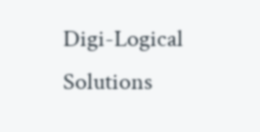Digi-Logical Solutions